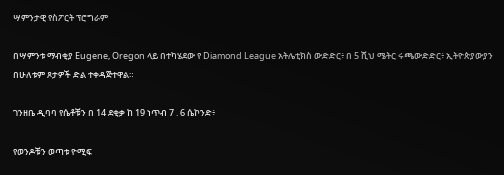ሣምንታዊ የስፖርት ፕሮግራም

በሣምንቱ ማብቂያ Eugene, Oregon ላይ በተካሄደው የ Diamond League አትሌቲክስ ውድድር፥ በ 5 ሺህ ሜትር ሩጫውድድር፥ ኢትዮጵያውያን በሁለቱም ጾታዎች ድል ተቀዳጅተዋል።

ገንዘቤ ዲባባ የሴቶቹን በ 14 ደቂቃ ከ 19 ነጥብ 7 . 6 ሴኮንድ፥

የወንዶቹን ወጣቱ ዮሚፍ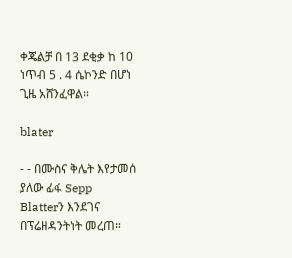ቀጄልቻ በ 13 ደቂቃ ከ 10 ነጥብ 5 . 4 ሴኮንድ በሆነ ጊዜ አሸንፈዋል።

blater

- - በሙስና ቅሌት እየታመሰ ያለው ፊፋ Sepp Blatterን እንደገና በፕሬዘዳንትነት መረጠ።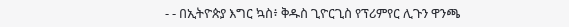- - በኢትዮጵያ እግር ኳስ፥ ቅዱስ ጊዮርጊስ የፕሪምየር ሊጉን ዋንጫ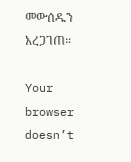መውሰዱን አረጋገጠ።

Your browser doesn’t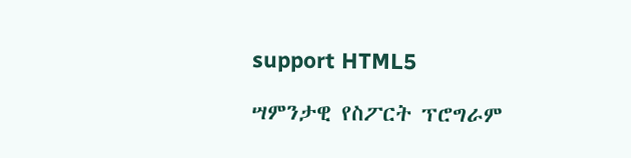support HTML5

ሣምንታዊ የስፖርት ፕሮግራም